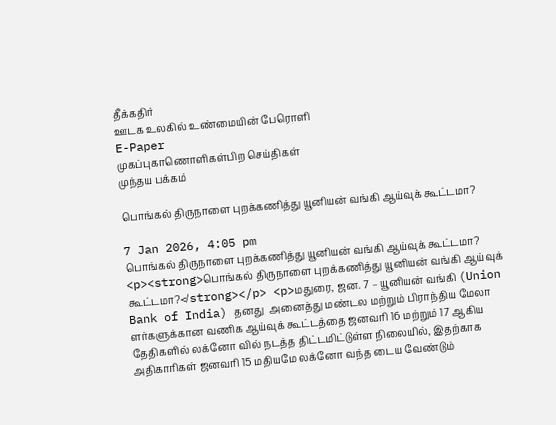தீக்கதிர்
ஊடக உலகில் உண்மையின் பேரொளி
E-Paper
முகப்புகாணொளிகள்பிற செய்திகள்
முந்தய பக்கம்

பொங்கல் திருநாளை புறக்கணித்து யூனியன் வங்கி ஆய்வுக் கூட்டமா?

7 Jan 2026, 4:05 pm
பொங்கல் திருநாளை புறக்கணித்து யூனியன் வங்கி ஆய்வுக் கூட்டமா?
<p><strong>பொங்கல் திருநாளை புறக்கணித்து யூனியன் வங்கி ஆய்வுக் கூட்டமா?</strong></p> <p>மதுரை, ஜன. 7 – யூனியன் வங்கி (Union Bank of India) தனது  அனைத்து மண்டல மற்றும் பிராந்திய மேலா ளர்களுக்கான வணிக ஆய்வுக் கூட்டத்தை ஜனவரி 16 மற்றும் 17 ஆகிய தேதிகளில் லக்னோ வில் நடத்த திட்டமிட்டுள்ள நிலையில், இதற்காக  அதிகாரிகள் ஜனவரி 15 மதியமே லக்னோ வந்த டைய வேண்டும்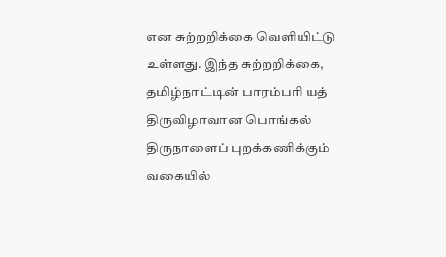என சுற்றறிக்கை வெளியிட்டு உள்ளது. இந்த சுற்றறிக்கை, தமிழ்நாட்டின் பாரம்பரி யத் திருவிழாவான பொங்கல் திருநாளைப் புறக்கணிக்கும் வகையில்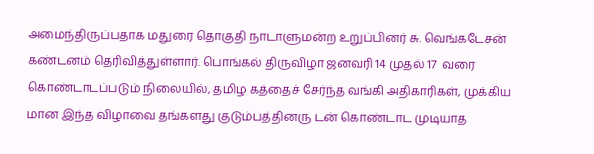அமைந்திருப்பதாக மதுரை தொகுதி நாடாளுமன்ற உறுப்பினர் சு. வெங்கடேசன் கண்டனம் தெரிவித்துள்ளார். பொங்கல் திருவிழா ஜனவரி 14 முதல் 17  வரை கொண்டாடப்படும் நிலையில், தமிழ கத்தைச் சேர்ந்த வங்கி அதிகாரிகள், முக்கிய மான இந்த விழாவை தங்களது குடும்பத்தினரு டன் கொண்டாட முடியாத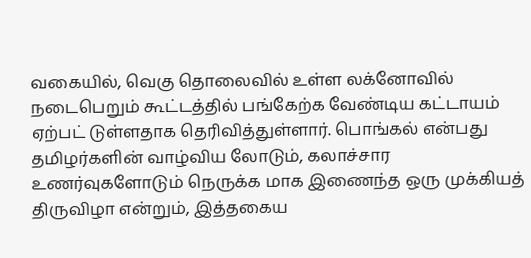வகையில், வெகு தொலைவில் உள்ள லக்னோவில் நடைபெறும் கூட்டத்தில் பங்கேற்க வேண்டிய கட்டாயம் ஏற்பட் டுள்ளதாக தெரிவித்துள்ளார். பொங்கல் என்பது தமிழர்களின் வாழ்விய லோடும், கலாச்சார உணர்வுகளோடும் நெருக்க மாக இணைந்த ஒரு முக்கியத் திருவிழா என்றும், இத்தகைய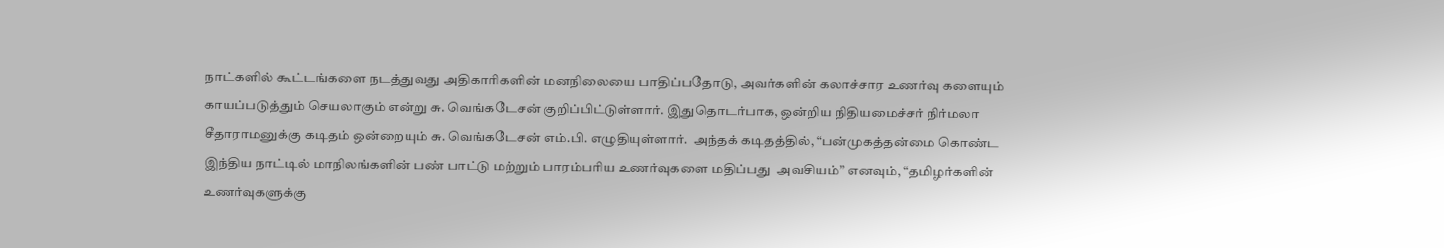நாட்களில் கூட்டங்களை நடத்துவது அதிகாரிகளின் மனநிலையை பாதிப்பதோடு, அவர்களின் கலாச்சார உணர்வு களையும் காயப்படுத்தும் செயலாகும் என்று சு. வெங்கடேசன் குறிப்பிட்டுள்ளார். இதுதொடர்பாக, ஒன்றிய நிதியமைச்சர் நிர்மலா சீதாராமனுக்கு கடிதம் ஒன்றையும் சு. வெங்கடேசன் எம்.பி. எழுதியுள்ளார்.  அந்தக் கடிதத்தில், “பன்முகத்தன்மை கொண்ட இந்திய நாட்டில் மாநிலங்களின் பண் பாட்டு மற்றும் பாரம்பரிய உணர்வுகளை மதிப்பது  அவசியம்” எனவும், “தமிழர்களின் உணர்வுகளுக்கு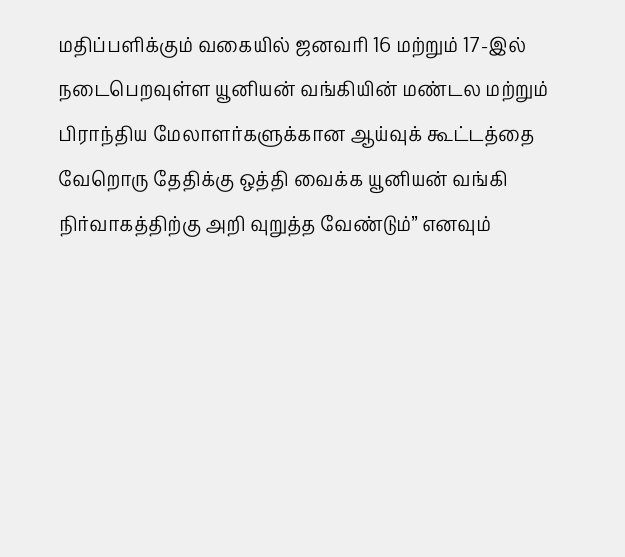மதிப்பளிக்கும் வகையில் ஜனவரி 16 மற்றும் 17-இல் நடைபெறவுள்ள யூனியன் வங்கியின் மண்டல மற்றும் பிராந்திய மேலாளர்களுக்கான ஆய்வுக் கூட்டத்தை வேறொரு தேதிக்கு ஒத்தி வைக்க யூனியன் வங்கி நிர்வாகத்திற்கு அறி வுறுத்த வேண்டும்” எனவும்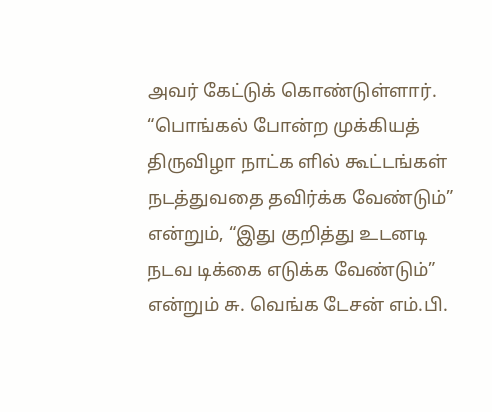அவர் கேட்டுக் கொண்டுள்ளார். “பொங்கல் போன்ற முக்கியத் திருவிழா நாட்க ளில் கூட்டங்கள் நடத்துவதை தவிர்க்க வேண்டும்” என்றும், “இது குறித்து உடனடி நடவ டிக்கை எடுக்க வேண்டும்” என்றும் சு. வெங்க டேசன் எம்.பி.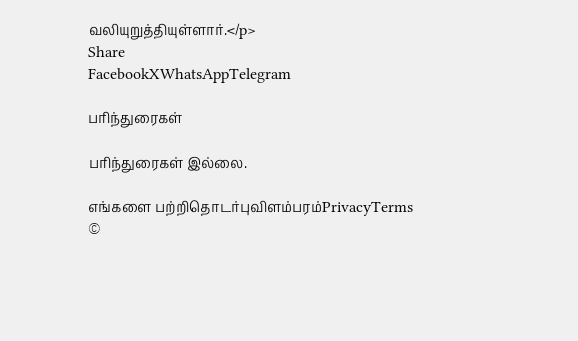வலியுறுத்தியுள்ளார்.</p>
Share
FacebookXWhatsAppTelegram

பரிந்துரைகள்

பரிந்துரைகள் இல்லை.

எங்களை பற்றிதொடர்புவிளம்பரம்PrivacyTerms
©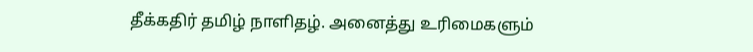தீக்கதிர் தமிழ் நாளிதழ். அனைத்து உரிமைகளும்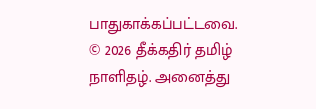பாதுகாக்கப்பட்டவை.
© 2026 தீக்கதிர் தமிழ் நாளிதழ். அனைத்து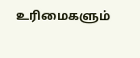உரிமைகளும்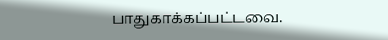பாதுகாக்கப்பட்டவை.